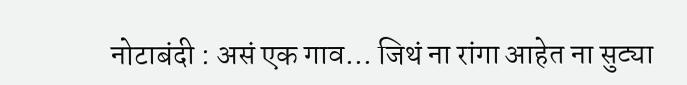नोटाबंदी : असं एक गाव… जिथं ना रांगा आहेत ना सुट्या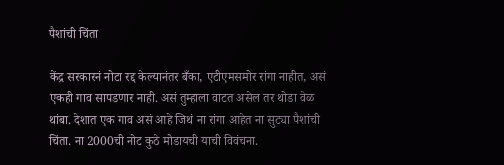पैशांची चिंता

केंद्र सरकारनं नोटा रद्द केल्यानंतर बँका, एटीएमसमोर रांगा नाहीत, असं एकही गाव सापडणार नाही. असं तुम्हाला वाटत असेल तर थोडा वेळ थांबा. देशात एक गाव असं आहे जिथं ना रांगा आहेत ना सुट्या पैशांची चिंता. ना 2000ची नोट कुठे मोडायची याची विवंचना.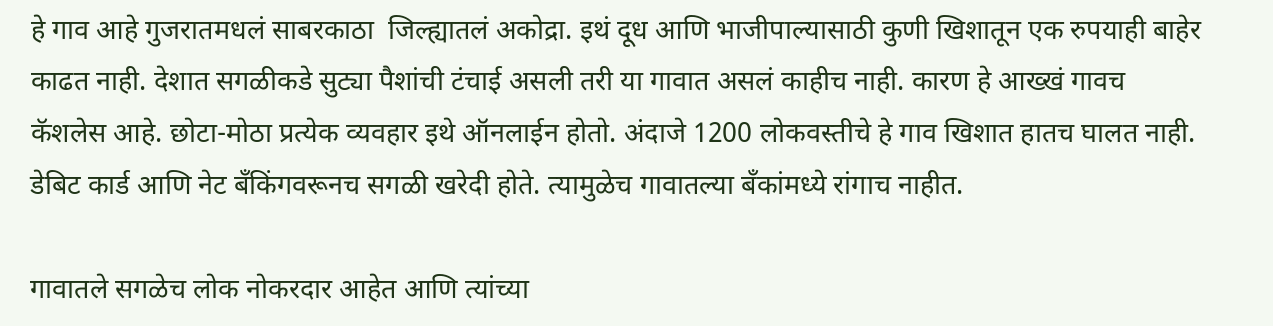हे गाव आहे गुजरातमधलं साबरकाठा  जिल्ह्यातलं अकोद्रा. इथं दूध आणि भाजीपाल्यासाठी कुणी खिशातून एक रुपयाही बाहेर काढत नाही. देशात सगळीकडे सुट्या पैशांची टंचाई असली तरी या गावात असलं काहीच नाही. कारण हे आख्खं गावच कॅशलेस आहे. छोटा-मोठा प्रत्येक व्यवहार इथे ऑनलाईन होतो. अंदाजे 1200 लोकवस्तीचे हे गाव खिशात हातच घालत नाही. डेबिट कार्ड आणि नेट बँकिंगवरूनच सगळी खरेदी होते. त्यामुळेच गावातल्या बँकांमध्ये रांगाच नाहीत.

गावातले सगळेच लोक नोकरदार आहेत आणि त्यांच्या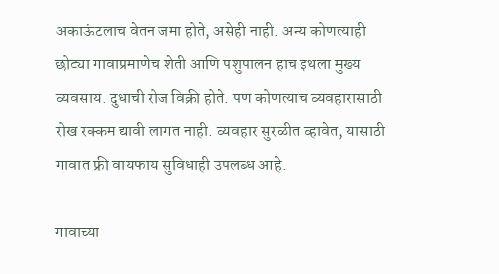अकाऊंटलाच वेतन जमा होते, असेही नाही. अन्य कोणत्याही छोट्या गावाप्रमाणेच शेती आणि पशुपालन हाच इथला मुख्य व्यवसाय. दुधाची रोज विक्री होते. पण कोणत्याच व्यवहारासाठी रोख रक्कम द्यावी लागत नाही. व्यवहार सुरळीत व्हावेत, यासाठी गावात फ्री वायफाय सुविधाही उपलब्ध आहे.

गावाच्या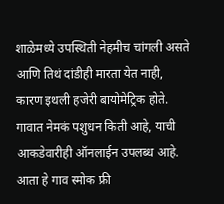शाळेमध्ये उपस्थिती नेहमीच चांगली असते आणि तिथं दांडीही मारता येत नाही, कारण इथली हजेरी बायोमेट्रिक होते. गावात नेमकं पशुधन किती आहे, याची आकडेवारीही ऑनलाईन उपलब्ध आहे. आता हे गाव स्मोक फ्री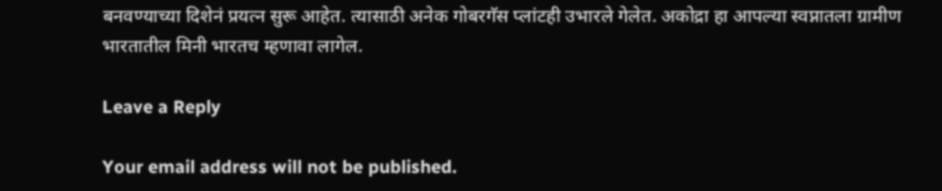बनवण्याच्या दिशेनं प्रयत्न सुरू आहेत. त्यासाठी अनेक गोबरगॅस प्लांटही उभारले गेलेत. अकोद्रा हा आपल्या स्वप्नातला ग्रामीण भारतातील मिनी भारतच म्हणावा लागेल.

Leave a Reply

Your email address will not be published.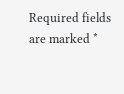Required fields are marked *